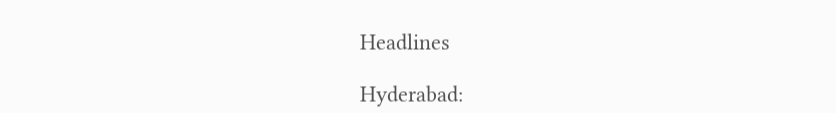Headlines

Hyderabad: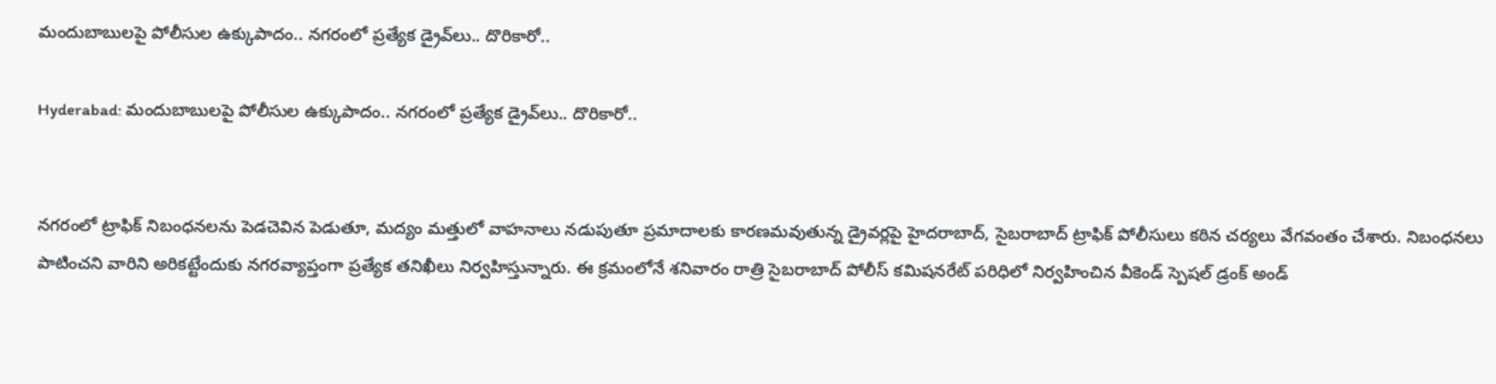మందుబాబులపై పోలీసుల ఉక్కుపాదం.. నగరంలో ప్రత్యేక డ్రైవ్‌లు.. దొరికారో..

Hyderabad: మందుబాబులపై పోలీసుల ఉక్కుపాదం.. నగరంలో ప్రత్యేక డ్రైవ్‌లు.. దొరికారో..


నగరంలో ట్రాఫిక్ నిబంధనలను పెడచెవిన పెడుతూ, మద్యం మత్తులో వాహనాలు నడుపుతూ ప్రమాదాలకు కారణమవుతున్న డ్రైవర్లపై హైదరాబాద్, సైబరాబాద్ ట్రాఫిక్ పోలీసులు కఠిన చర్యలు వేగవంతం చేశారు. నిబంధనలు పాటించని వారిని అరికట్టేందుకు నగరవ్యాప్తంగా ప్రత్యేక తనిఖీలు నిర్వహిస్తున్నారు. ఈ క్రమంలోనే శనివారం రాత్రి సైబరాబాద్ పోలీస్ కమిషనరేట్ పరిధిలో నిర్వహించిన వీకెండ్ స్పెషల్ డ్రంక్ అండ్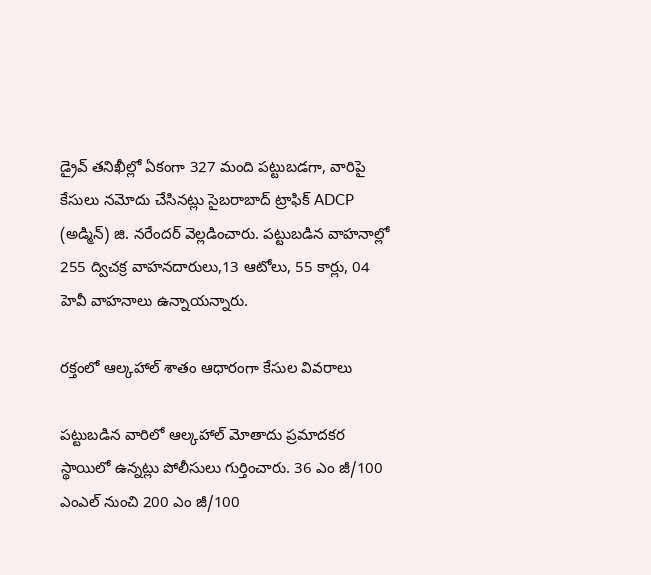డ్రైవ్ తనిఖీల్లో ఏకంగా 327 మంది పట్టుబడగా, వారిపై కేసులు నమోదు చేసినట్లు సైబరాబాద్ ట్రాఫిక్ ADCP (అడ్మిన్) జి. నరేందర్ వెల్లడించారు. పట్టుబడిన వాహనాల్లో 255 ద్విచక్ర వాహనదారులు,13 ఆటోలు, 55 కార్లు, 04 హెవీ వాహనాలు ఉన్నాయన్నారు.

రక్తంలో ఆల్కహాల్ శాతం ఆధారంగా కేసుల వివరాలు

పట్టుబడిన వారిలో ఆల్కహాల్ మోతాదు ప్రమాదకర స్థాయిలో ఉన్నట్లు పోలీసులు గుర్తించారు. 36 ఎం జీ/100 ఎంఎల్ నుంచి 200 ఎం జీ/100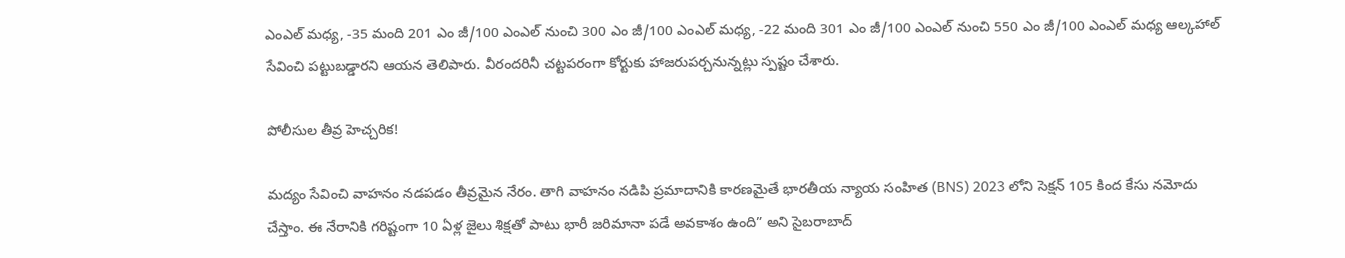ఎంఎల్ మధ్య, -35 మంది 201 ఎం జీ/100 ఎంఎల్ నుంచి 300 ఎం జీ/100 ఎంఎల్ మధ్య, -22 మంది 301 ఎం జీ/100 ఎంఎల్ నుంచి 550 ఎం జీ/100 ఎంఎల్ మధ్య ఆల్కహాల్‌ సేవించి పట్టుబడ్డారని ఆయన తెలిపారు. వీరందరినీ చట్టపరంగా కోర్టుకు హాజరుపర్చనున్నట్లు స్పష్టం చేశారు.

పోలీసుల తీవ్ర హెచ్చరిక!

మద్యం సేవించి వాహనం నడపడం తీవ్రమైన నేరం. తాగి వాహనం నడిపి ప్రమాదానికి కారణమైతే భారతీయ న్యాయ సంహిత (BNS) 2023 లోని సెక్షన్ 105 కింద కేసు నమోదు చేస్తాం. ఈ నేరానికి గరిష్టంగా 10 ఏళ్ల జైలు శిక్షతో పాటు భారీ జరిమానా పడే అవకాశం ఉంది” అని సైబరాబాద్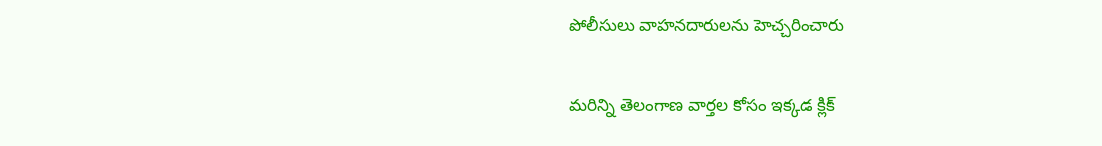పోలీసులు వాహనదారులను హెచ్చరించారు

మరిన్ని తెలంగాణ వార్తల కోసం ఇక్కడ క్లిక్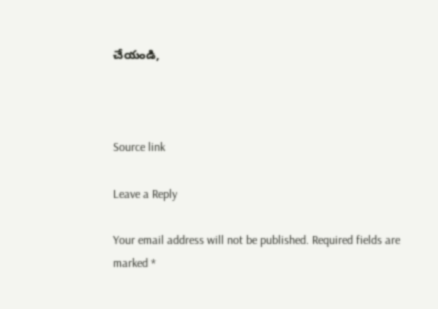చేయండి,



Source link

Leave a Reply

Your email address will not be published. Required fields are marked *